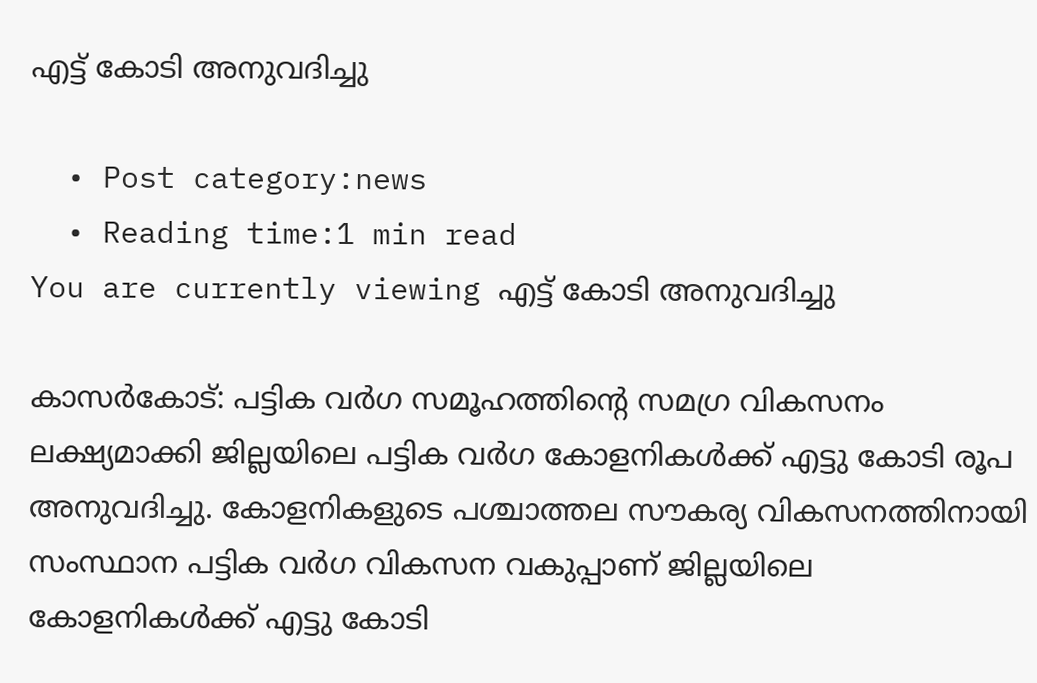എട്ട് കോടി അനുവദിച്ചു

  • Post category:news
  • Reading time:1 min read
You are currently viewing എട്ട് കോടി അനുവദിച്ചു

കാസർകോട്: പട്ടിക വര്‍ഗ സമൂഹത്തിൻ്റെ സമഗ്ര വികസനം ലക്ഷ്യമാക്കി ജില്ലയിലെ പട്ടിക വര്‍ഗ കോളനികൾക്ക് എട്ടു കോടി രൂപ അനുവദിച്ചു. കോളനികളുടെ പശ്ചാത്തല സൗകര്യ വികസനത്തിനായി സംസ്ഥാന പട്ടിക വര്‍ഗ വികസന വകുപ്പാണ് ജില്ലയിലെ കോളനികള്‍ക്ക് എട്ടു കോടി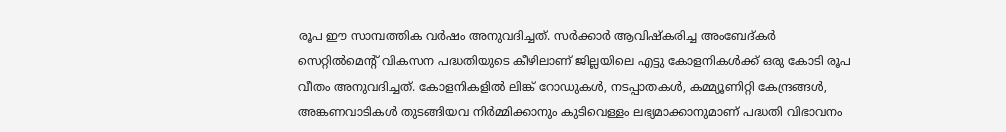രൂപ ഈ സാമ്പത്തിക വര്‍ഷം അനുവദിച്ചത്. സര്‍ക്കാര്‍ ആവിഷ്‌കരിച്ച അംബേദ്കര്‍ സെറ്റില്‍മെന്റ് വികസന പദ്ധതിയുടെ കീഴിലാണ് ജില്ലയിലെ എട്ടു കോളനികള്‍ക്ക് ഒരു കോടി രൂപ വീതം അനുവദിച്ചത്. കോളനികളില്‍ ലിങ്ക് റോഡുകള്‍, നടപ്പാതകള്‍, കമ്മ്യൂണിറ്റി കേന്ദ്രങ്ങള്‍, അങ്കണവാടികള്‍ തുടങ്ങിയവ നിര്‍മ്മിക്കാനും കുടിവെള്ളം ലഭ്യമാക്കാനുമാണ് പദ്ധതി വിഭാവനം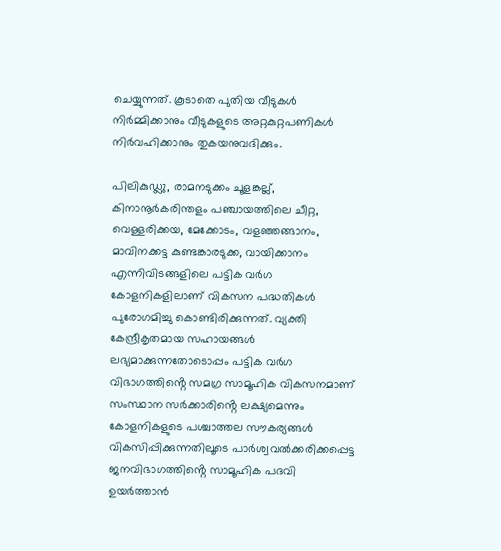ചെയ്യുന്നത്. കൂടാതെ പുതിയ വീടുകള്‍ നിര്‍മ്മിക്കാനും വീടുകളുടെ അറ്റകുറ്റപണികള്‍ നിര്‍വഹിക്കാനും തുകയനുവദിക്കും.

പിലികുഡ്ലു, രാമനടുക്കം ചൂളങ്കല്ല്, കിനാനൂര്‍കരിന്തളം പഞ്ചായത്തിലെ ചീറ്റ, വെള്ളരിക്കയ, മേക്കോടം, വളഞ്ഞങ്ങാനം, മാവിനക്കട്ട കുണ്ടങ്കാരടുക്ക, വായിക്കാനം എന്നിവിടങ്ങളിലെ പട്ടിക വര്‍ഗ കോളനികളിലാണ് വികസന പദ്ധതികള്‍ പുരോഗമിച്ചു കൊണ്ടിരിക്കുന്നത്. വ്യക്തി കേന്ദ്രീകൃതമായ സഹായങ്ങള്‍ ലഭ്യമാക്കുന്നതോടൊപ്പം പട്ടിക വര്‍ഗ വിഭാഗത്തിൻ്റെ സമഗ്ര സാമൂഹിക വികസനമാണ് സംസ്ഥാന സര്‍ക്കാരിൻ്റെ ലക്ഷ്യമെന്നും കോളനികളുടെ പശ്ചാത്തല സൗകര്യങ്ങള്‍ വികസിപ്പിക്കുന്നതിലൂടെ പാര്‍ശ്വവല്‍ക്കരിക്കപ്പെട്ട ജനവിഭാഗത്തിൻ്റെ സാമൂഹിക പദവി ഉയര്‍ത്താന്‍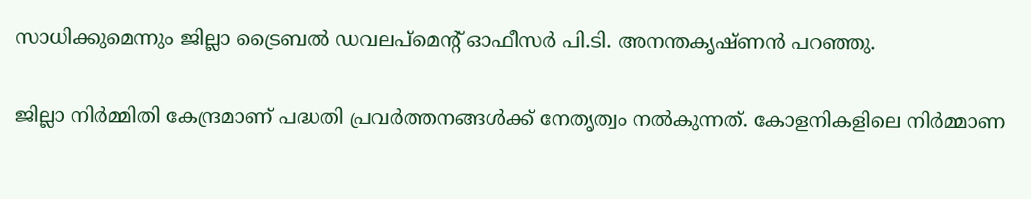സാധിക്കുമെന്നും ജില്ലാ ട്രൈബല്‍ ഡവലപ്മെന്റ് ഓഫീസര്‍ പി.ടി. അനന്തകൃഷ്ണന്‍ പറഞ്ഞു.

ജില്ലാ നിര്‍മ്മിതി കേന്ദ്രമാണ് പദ്ധതി പ്രവര്‍ത്തനങ്ങള്‍ക്ക് നേതൃത്വം നല്‍കുന്നത്. കോളനികളിലെ നിര്‍മ്മാണ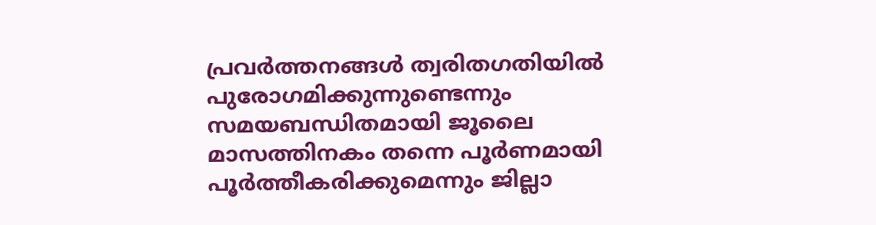പ്രവര്‍ത്തനങ്ങള്‍ ത്വരിതഗതിയില്‍ പുരോഗമിക്കുന്നുണ്ടെന്നും സമയബന്ധിതമായി ജൂലൈ മാസത്തിനകം തന്നെ പൂര്‍ണമായി പൂര്‍ത്തീകരിക്കുമെന്നും ജില്ലാ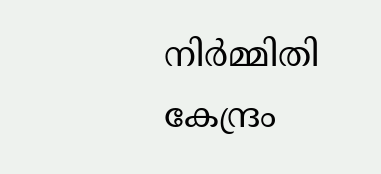നിര്‍മ്മിതി കേന്ദ്രം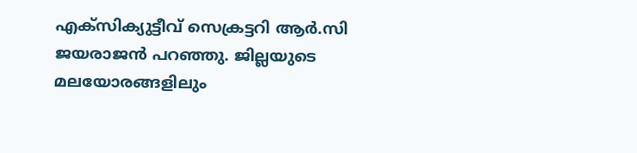എക്സിക്യുട്ടീവ് സെക്രട്ടറി ആര്‍.സി ജയരാജന്‍ പറഞ്ഞു. ജില്ലയുടെ മലയോരങ്ങളിലും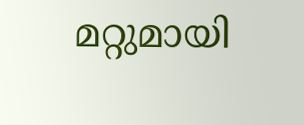മറ്റുമായി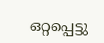ഒറ്റപ്പെട്ടു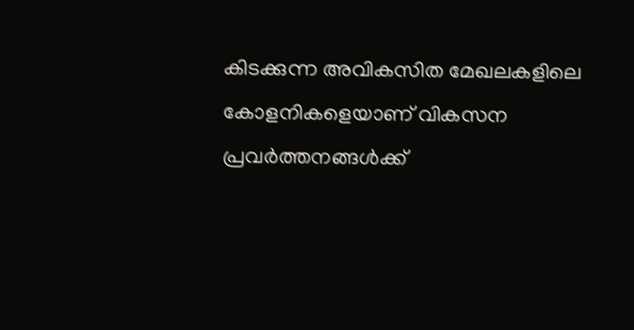കിടക്കുന്ന അവികസിത മേഖലകളിലെ കോളനികളെയാണ് വികസന പ്രവര്‍ത്തനങ്ങള്‍ക്ക്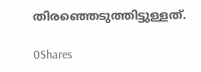തിരഞ്ഞെടുത്തിട്ടുള്ളത്.

0Shares